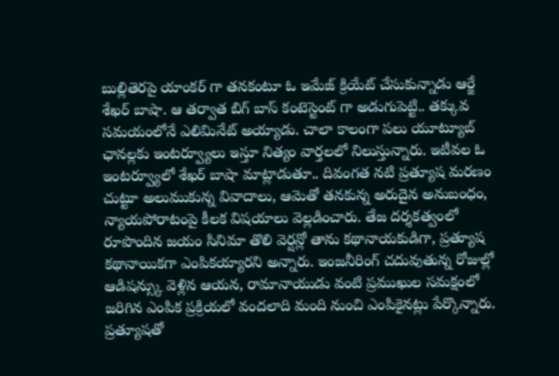బుల్లితెరపై యాంకర్ గా తనకంటూ ఓ ఇమేజ్ క్రియేట్ చేసుకున్నాడు ఆర్జే శేఖర్ బాషా. ఆ తర్వాత బిగ్ బాస్ కంటెస్టెంట్ గా అడుగుపెట్టి.. తక్కువ సమయంలోనే ఎలిమినేట్ అయ్యాడు. చాలా కాలంగా పలు యూట్యూబ్ ఛానల్లకు ఇంటర్వ్యూలు ఇస్తూ నిత్యం వార్తలలో నిలుస్తున్నారు. ఇటీవల ఓ ఇంటర్వ్యూలో శేఖర్ బాషా మాట్లాడుతూ.. దివంగత నటి ప్రత్యూష మరణం చుట్టూ అలుముకున్న వివాదాలు, ఆమెతో తనకున్న అరుదైన అనుబంధం, న్యాయపోరాటంపై కీలక విషయాలు వెల్లడించారు. తేజ దర్శకత్వంలో రూపొందిన జయం సినిమా తొలి వెర్షన్లో తాను కథానాయకుడిగా, ప్రత్యూష కథానాయికగా ఎంపికయ్యారని అన్నారు. ఇంజనీరింగ్ చదువుతున్న రోజుల్లో ఆడిషన్స్కు వెళ్లిన ఆయన, రామానాయుడు వంటి ప్రముఖుల సమక్షంలో జరిగిన ఎంపిక ప్రక్రియలో వందలాది మంది నుంచి ఎంపికైనట్లు పేర్కొన్నారు. ప్రత్యూషతో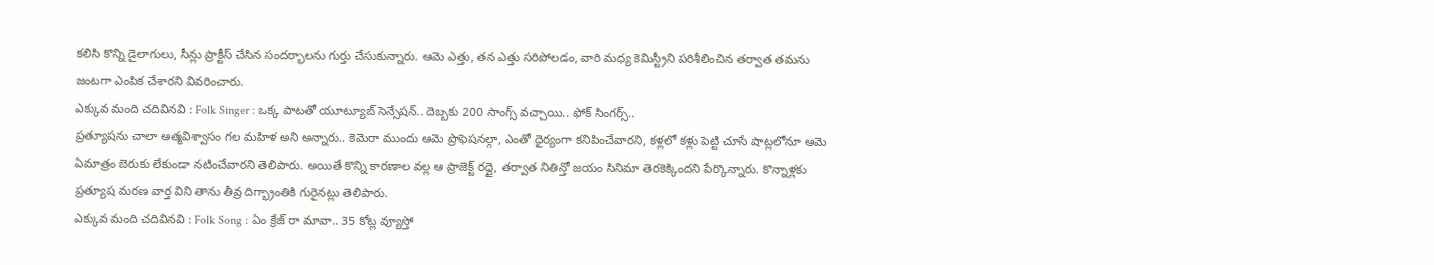కలిసి కొన్ని డైలాగులు, సీన్లు ప్రాక్టీస్ చేసిన సందర్భాలను గుర్తు చేసుకున్నారు. ఆమె ఎత్తు, తన ఎత్తు సరిపోలడం, వారి మధ్య కెమిస్ట్రీని పరిశీలించిన తర్వాత తమను జంటగా ఎంపిక చేశారని వివరించారు.
ఎక్కువ మంది చదివినవి : Folk Singer : ఒక్క పాటతో యూట్యూబ్ సెన్సేషన్.. దెబ్బకు 200 సాంగ్స్ వచ్చాయి.. ఫోక్ సింగర్స్..
ప్రత్యూషను చాలా ఆత్మవిశ్వాసం గల మహిళ అని అన్నారు.. కెమెరా ముందు ఆమె ప్రొఫెషనల్గా, ఎంతో ధైర్యంగా కనిపించేవారని, కళ్లలో కళ్లు పెట్టి చూసే షాట్లలోనూ ఆమె ఏమాత్రం బెరుకు లేకుండా నటించేవారని తెలిపారు. అయితే కొన్ని కారణాల వల్ల ఆ ప్రాజెక్ట్ రద్దై, తర్వాత నితిన్తో జయం సినిమా తెరకెక్కిందని పేర్కొన్నారు. కొన్నాళ్లకు ప్రత్యూష మరణ వార్త విని తాను తీవ్ర దిగ్భ్రాంతికి గురైనట్లు తెలిపారు.
ఎక్కువ మంది చదివినవి : Folk Song : ఏం క్రేజ్ రా మావా.. 35 కోట్ల వ్యూస్తో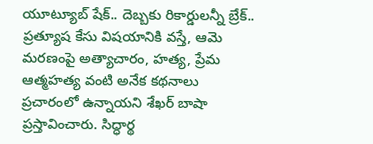యూట్యూబ్ షేక్.. దెబ్బకు రికార్డులన్నీ బ్రేక్..
ప్రత్యూష కేసు విషయానికి వస్తే, ఆమె మరణంపై అత్యాచారం, హత్య, ప్రేమ ఆత్మహత్య వంటి అనేక కథనాలు ప్రచారంలో ఉన్నాయని శేఖర్ బాషా ప్రస్తావించారు. సిద్ధార్థ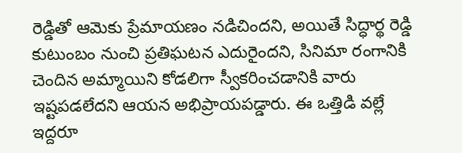రెడ్డితో ఆమెకు ప్రేమాయణం నడిచిందని, అయితే సిద్ధార్థ రెడ్డి కుటుంబం నుంచి ప్రతిఘటన ఎదురైందని, సినిమా రంగానికి చెందిన అమ్మాయిని కోడలిగా స్వీకరించడానికి వారు ఇష్టపడలేదని ఆయన అభిప్రాయపడ్డారు. ఈ ఒత్తిడి వల్లే ఇద్దరూ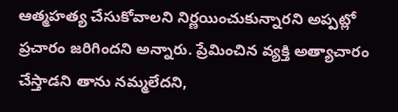ఆత్మహత్య చేసుకోవాలని నిర్ణయించుకున్నారని అప్పట్లో ప్రచారం జరిగిందని అన్నారు. ప్రేమించిన వ్యక్తి అత్యాచారం చేస్తాడని తాను నమ్మలేదని,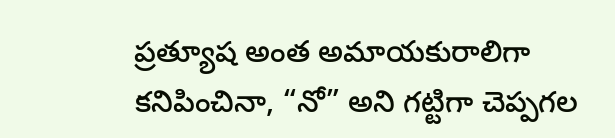ప్రత్యూష అంత అమాయకురాలిగా కనిపించినా, “నో” అని గట్టిగా చెప్పగల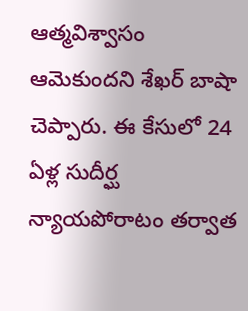ఆత్మవిశ్వాసం ఆమెకుందని శేఖర్ బాషా చెప్పారు. ఈ కేసులో 24 ఏళ్ల సుదీర్ఘ న్యాయపోరాటం తర్వాత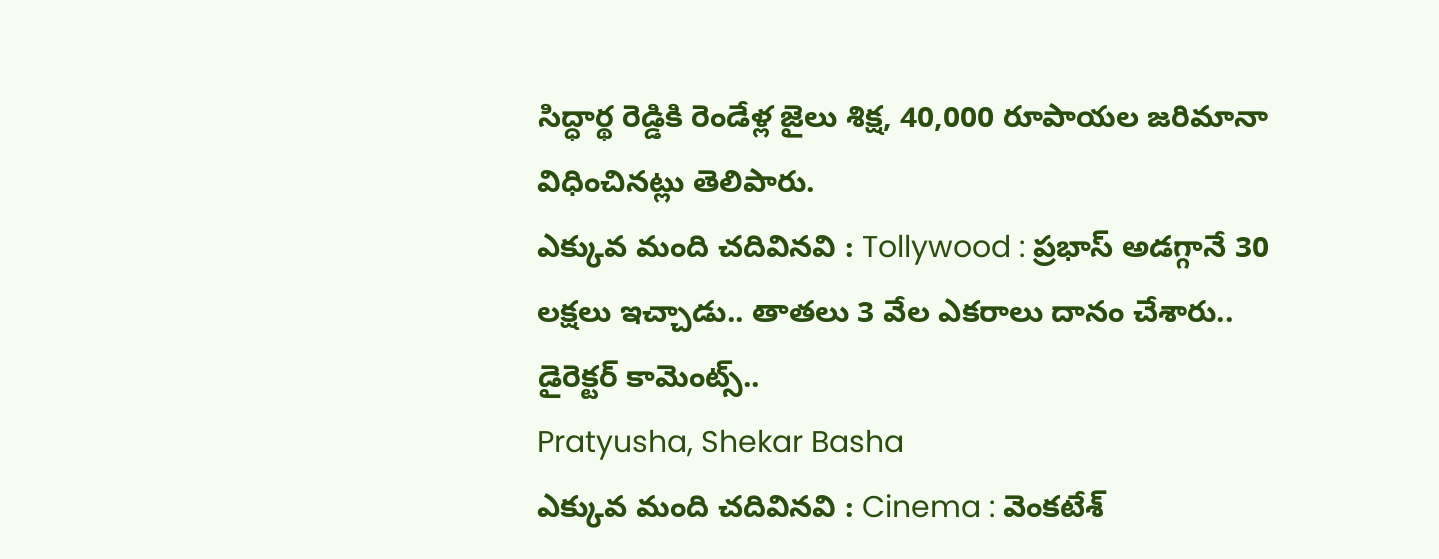సిద్ధార్థ రెడ్డికి రెండేళ్ల జైలు శిక్ష, 40,000 రూపాయల జరిమానా విధించినట్లు తెలిపారు.
ఎక్కువ మంది చదివినవి : Tollywood : ప్రభాస్ అడగ్గానే 30 లక్షలు ఇచ్చాడు.. తాతలు 3 వేల ఎకరాలు దానం చేశారు.. డైరెక్టర్ కామెంట్స్..
Pratyusha, Shekar Basha
ఎక్కువ మంది చదివినవి : Cinema : వెంకటేశ్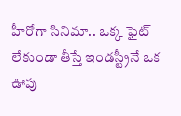హీరోగా సినిమా.. ఒక్క ఫైట్ లేకుండా తీస్తే ఇండస్ట్రీనే ఒక ఊపు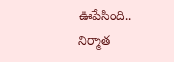ఊపేసింది.. నిర్మాత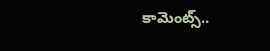కామెంట్స్..